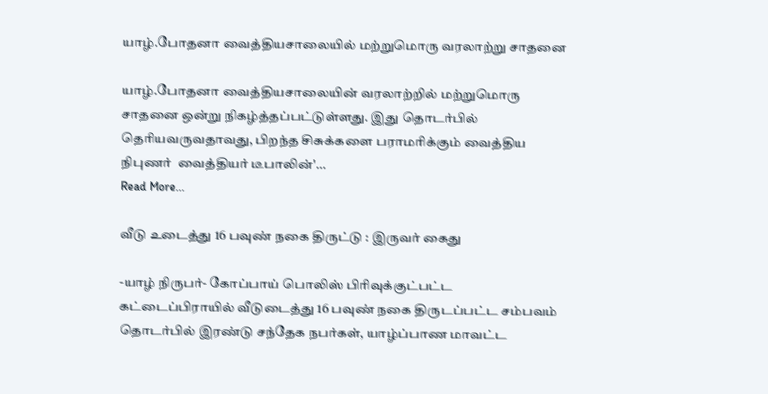யாழ்.போதனா வைத்தியசாலையில் மற்றுமொரு வரலாற்று சாதனை

யாழ்.போதனா வைத்தியசாலையின் வரலாற்றில் மற்றுமொரு சாதனை ஒன்று நிகழ்த்தப்பட்டுள்ளது. இது தொடர்பில் தெரியவருவதாவது, பிறந்த சிசுக்களை பராமரிக்கும் வைத்திய நிபுணர்  வைத்தியர் டீபாலின்'…
Read More...

வீடு உடைத்து 16 பவுண் நகை திருட்டு : இருவர் கைது

-யாழ் நிருபர்- கோப்பாய் பொலிஸ் பிரிவுக்குட்பட்ட கட்டைப்பிராயில் வீடுடைத்து 16 பவுண் நகை திருடப்பட்ட சம்பவம் தொடர்பில் இரண்டு சந்தேக நபர்கள், யாழ்ப்பாண மாவட்ட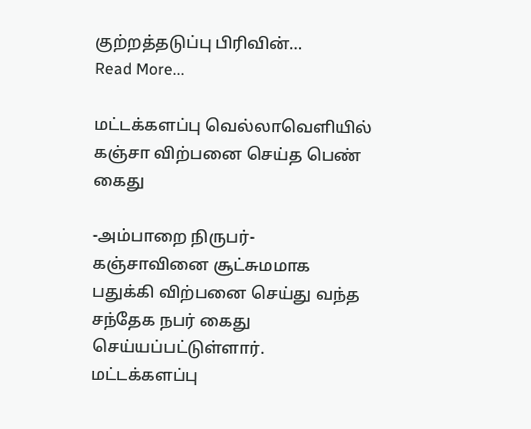குற்றத்தடுப்பு பிரிவின்…
Read More...

மட்டக்களப்பு வெல்லாவெளியில் கஞ்சா விற்பனை செய்த பெண் கைது

-அம்பாறை நிருபர்- கஞ்சாவினை சூட்சுமமாக பதுக்கி விற்பனை செய்து வந்த சந்தேக நபர் கைது செய்யப்பட்டுள்ளார். மட்டக்களப்பு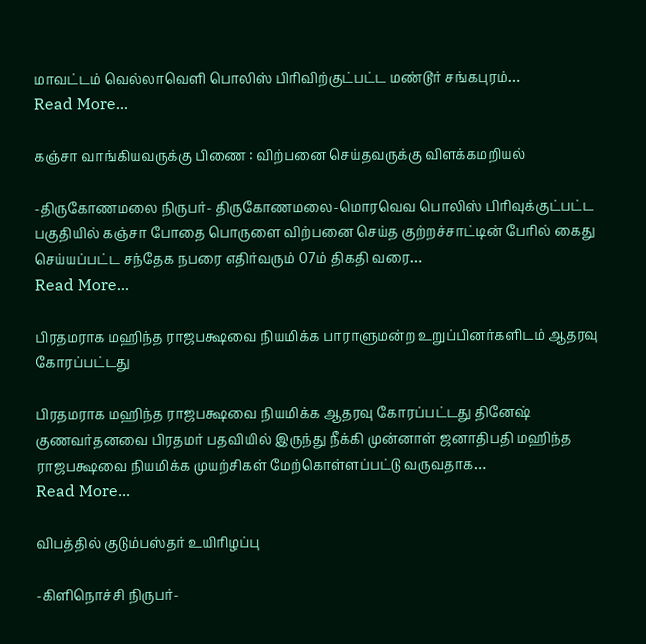மாவட்டம் வெல்லாவெளி பொலிஸ் பிரிவிற்குட்பட்ட மண்டூர் சங்கபுரம்…
Read More...

கஞ்சா வாங்கியவருக்கு பிணை : விற்பனை செய்தவருக்கு விளக்கமறியல்

-திருகோணமலை நிருபர்- திருகோணமலை-மொரவெவ பொலிஸ் பிரிவுக்குட்பட்ட பகுதியில் கஞ்சா போதை பொருளை விற்பனை செய்த குற்றச்சாட்டின் பேரில் கைது செய்யப்பட்ட சந்தேக நபரை எதிர்வரும் 07ம் திகதி வரை…
Read More...

பிரதமராக மஹிந்த ராஜபக்ஷவை நியமிக்க பாராளுமன்ற உறுப்பினர்களிடம் ஆதரவு கோரப்பட்டது

பிரதமராக மஹிந்த ராஜபக்ஷவை நியமிக்க ஆதரவு கோரப்பட்டது தினேஷ் குணவர்தனவை பிரதமர் பதவியில் இருந்து நீக்கி முன்னாள் ஜனாதிபதி மஹிந்த ராஜபக்ஷவை நியமிக்க முயற்சிகள் மேற்கொள்ளப்பட்டு வருவதாக…
Read More...

விபத்தில் குடும்பஸ்தர் உயிரிழப்பு

-கிளிநொச்சி நிருபர்-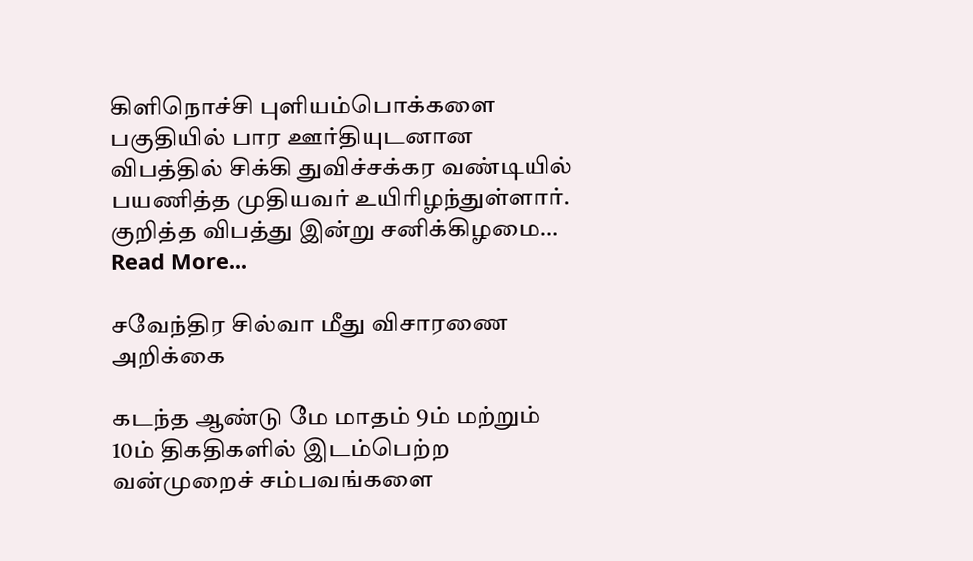கிளிநொச்சி புளியம்பொக்களை பகுதியில் பார ஊர்தியுடனான விபத்தில் சிக்கி துவிச்சக்கர வண்டியில் பயணித்த முதியவர் உயிரிழந்துள்ளார். குறித்த விபத்து இன்று சனிக்கிழமை…
Read More...

சவேந்திர சில்வா மீது விசாரணை அறிக்கை

கடந்த ஆண்டு மே மாதம் 9ம் மற்றும் 10ம் திகதிகளில் இடம்பெற்ற வன்முறைச் சம்பவங்களை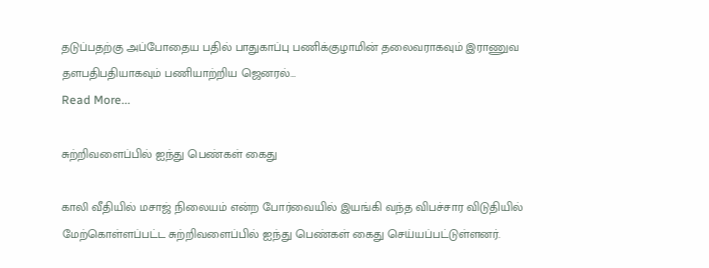தடுப்பதற்கு அப்போதைய பதில் பாதுகாப்பு பணிக்குழாமின் தலைவராகவும் இராணுவ தளபதிபதியாகவும் பணியாற்றிய ஜெனரல்…
Read More...

சுற்றிவளைப்பில் ஐந்து பெண்கள் கைது

காலி வீதியில் மசாஜ் நிலையம் என்ற போர்வையில் இயங்கி வந்த விபச்சார விடுதியில் மேற்கொள்ளப்பட்ட சுற்றிவளைப்பில் ஐந்து பெண்கள் கைது செய்யப்பட்டுள்ளனர்.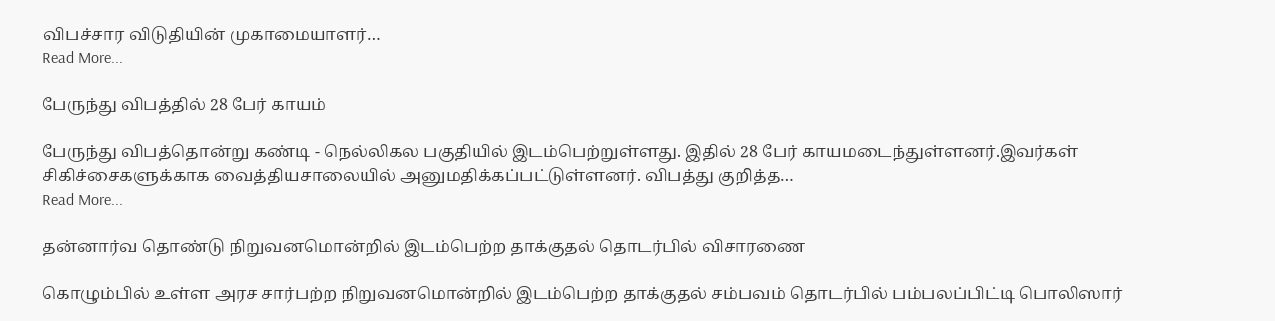விபச்சார விடுதியின் முகாமையாளர்…
Read More...

பேருந்து விபத்தில் 28 பேர் காயம்

பேருந்து விபத்தொன்று கண்டி - நெல்லிகல பகுதியில் இடம்பெற்றுள்ளது. இதில் 28 பேர் காயமடைந்துள்ளனர்.இவர்கள் சிகிச்சைகளுக்காக வைத்தியசாலையில் அனுமதிக்கப்பட்டுள்ளனர். விபத்து குறித்த…
Read More...

தன்னார்வ தொண்டு நிறுவனமொன்றில் இடம்பெற்ற தாக்குதல் தொடர்பில் விசாரணை

கொழும்பில் உள்ள அரச சார்பற்ற நிறுவனமொன்றில் இடம்பெற்ற தாக்குதல் சம்பவம் தொடர்பில் பம்பலப்பிட்டி பொலிஸார்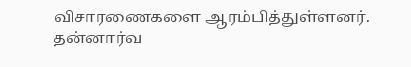விசாரணைகளை ஆரம்பித்துள்ளனர். தன்னார்வ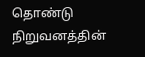தொண்டு நிறுவனத்தின்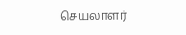செயலாளர்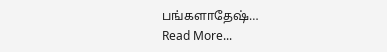பங்களாதேஷ்…
Read More...